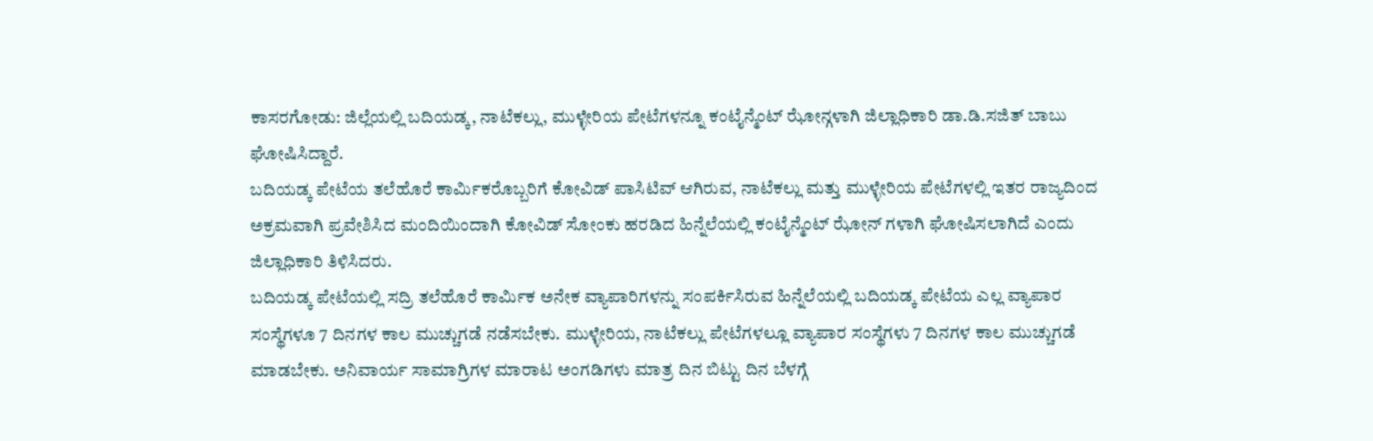ಕಾಸರಗೋಡು: ಜಿಲ್ಲೆಯಲ್ಲಿ ಬದಿಯಡ್ಕ, ನಾಟೆಕಲ್ಲು, ಮುಳ್ಳೇರಿಯ ಪೇಟೆಗಳನ್ನೂ ಕಂಟೈನ್ಮೆಂಟ್ ಝೋನ್ಗಳಾಗಿ ಜಿಲ್ಲಾಧಿಕಾರಿ ಡಾ.ಡಿ.ಸಜಿತ್ ಬಾಬು ಘೋಷಿಸಿದ್ದಾರೆ.
ಬದಿಯಡ್ಕ ಪೇಟೆಯ ತಲೆಹೊರೆ ಕಾರ್ಮಿಕರೊಬ್ಬರಿಗೆ ಕೋವಿಡ್ ಪಾಸಿಟಿವ್ ಆಗಿರುವ, ನಾಟೆಕಲ್ಲು ಮತ್ತು ಮುಳ್ಳೇರಿಯ ಪೇಟೆಗಳಲ್ಲಿ ಇತರ ರಾಜ್ಯದಿಂದ ಅಕ್ರಮವಾಗಿ ಪ್ರವೇಶಿಸಿದ ಮಂದಿಯಿಂದಾಗಿ ಕೋವಿಡ್ ಸೋಂಕು ಹರಡಿದ ಹಿನ್ನೆಲೆಯಲ್ಲಿ ಕಂಟೈನ್ಮೆಂಟ್ ಝೋನ್ ಗಳಾಗಿ ಘೋಷಿಸಲಾಗಿದೆ ಎಂದು ಜಿಲ್ಲಾಧಿಕಾರಿ ತಿಳಿಸಿದರು.
ಬದಿಯಡ್ಕ ಪೇಟೆಯಲ್ಲಿ ಸದ್ರಿ ತಲೆಹೊರೆ ಕಾರ್ಮಿಕ ಅನೇಕ ವ್ಯಾಪಾರಿಗಳನ್ನು ಸಂಪರ್ಕಿಸಿರುವ ಹಿನ್ನೆಲೆಯಲ್ಲಿ ಬದಿಯಡ್ಕ ಪೇಟೆಯ ಎಲ್ಲ ವ್ಯಾಪಾರ ಸಂಸ್ಥೆಗಳೂ 7 ದಿನಗಳ ಕಾಲ ಮುಚ್ಚುಗಡೆ ನಡೆಸಬೇಕು. ಮುಳ್ಳೇರಿಯ, ನಾಟೆಕಲ್ಲು ಪೇಟೆಗಳಲ್ಲೂ ವ್ಯಾಪಾರ ಸಂಸ್ಥೆಗಳು 7 ದಿನಗಳ ಕಾಲ ಮುಚ್ಚುಗಡೆ ಮಾಡಬೇಕು. ಅನಿವಾರ್ಯ ಸಾಮಾಗ್ರಿಗಳ ಮಾರಾಟ ಅಂಗಡಿಗಳು ಮಾತ್ರ ದಿನ ಬಿಟ್ಟು ದಿನ ಬೆಳಗ್ಗೆ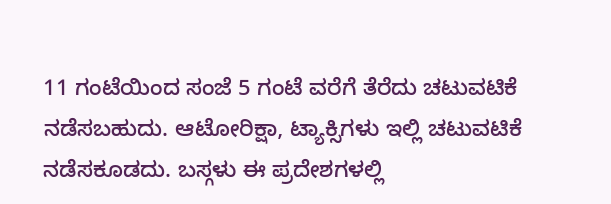11 ಗಂಟೆಯಿಂದ ಸಂಜೆ 5 ಗಂಟೆ ವರೆಗೆ ತೆರೆದು ಚಟುವಟಿಕೆ ನಡೆಸಬಹುದು. ಆಟೋರಿಕ್ಷಾ, ಟ್ಯಾಕ್ಸಿಗಳು ಇಲ್ಲಿ ಚಟುವಟಿಕೆ ನಡೆಸಕೂಡದು. ಬಸ್ಗಳು ಈ ಪ್ರದೇಶಗಳಲ್ಲಿ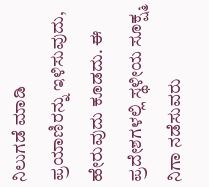ನಿಲುಗಡೆ ಮಾಡಿ ಪ್ರಯಾಣಿರನ್ನು ಇಳಿಸುವುದು, ಹೇರುವುದು ಕೂಡದು. ಈ ಪ್ರದೇಶಗಳಲ್ಲಿ ಸ್ಥಳೀಯ ಸೂಕ್ಷ್ಮ ನಿಗಾ ನಡೆಸುವರು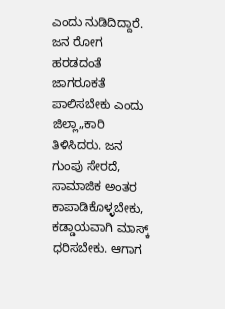ಎಂದು ನುಡಿದಿದ್ದಾರೆ.
ಜನ ರೋಗ ಹರಡದಂತೆ ಜಾಗರೂಕತೆ ಪಾಲಿಸಬೇಕು ಎಂದು ಜಿಲ್ಲಾ„ಕಾರಿ ತಿಳಿಸಿದರು. ಜನ ಗುಂಪು ಸೇರದೆ, ಸಾಮಾಜಿಕ ಅಂತರ ಕಾಪಾಡಿಕೊಳ್ಳಬೇಕು, ಕಡ್ಡಾಯವಾಗಿ ಮಾಸ್ಕ್ ಧರಿಸಬೇಕು. ಆಗಾಗ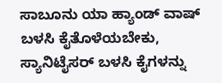ಸಾಬೂನು ಯಾ ಹ್ಯಾಂಡ್ ವಾಷ್ ಬಳಸಿ ಕೈತೊಳೆಯಬೇಕು, ಸ್ಯಾನಿಟೈಸರ್ ಬಳಸಿ ಕೈಗಳನ್ನು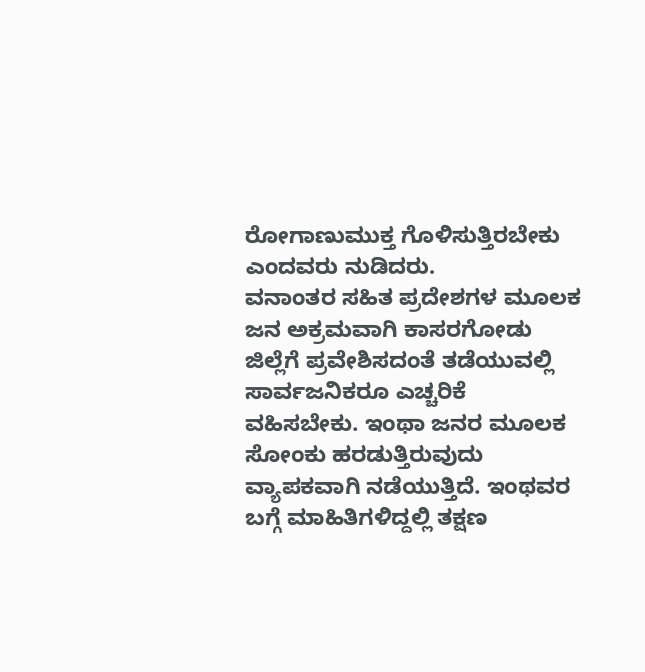ರೋಗಾಣುಮುಕ್ತ ಗೊಳಿಸುತ್ತಿರಬೇಕು ಎಂದವರು ನುಡಿದರು.
ವನಾಂತರ ಸಹಿತ ಪ್ರದೇಶಗಳ ಮೂಲಕ ಜನ ಅಕ್ರಮವಾಗಿ ಕಾಸರಗೋಡು ಜಿಲ್ಲೆಗೆ ಪ್ರವೇಶಿಸದಂತೆ ತಡೆಯುವಲ್ಲಿ ಸಾರ್ವಜನಿಕರೂ ಎಚ್ಚರಿಕೆ ವಹಿಸಬೇಕು. ಇಂಥಾ ಜನರ ಮೂಲಕ ಸೋಂಕು ಹರಡುತ್ತಿರುವುದು ವ್ಯಾಪಕವಾಗಿ ನಡೆಯುತ್ತಿದೆ. ಇಂಥವರ ಬಗ್ಗೆ ಮಾಹಿತಿಗಳಿದ್ದಲ್ಲಿ ತಕ್ಷಣ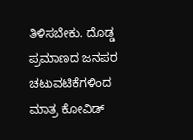ತಿಳಿಸಬೇಕು. ದೊಡ್ಡ ಪ್ರಮಾಣದ ಜನಪರ ಚಟುವಟಿಕೆಗಳಿಂದ ಮಾತ್ರ ಕೋವಿಡ್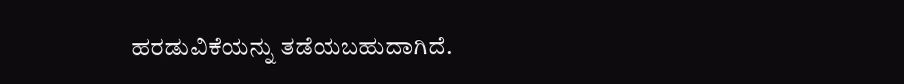ಹರಡುವಿಕೆಯನ್ನು ತಡೆಯಬಹುದಾಗಿದೆ.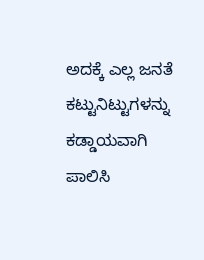ಅದಕ್ಕೆ ಎಲ್ಲ ಜನತೆ ಕಟ್ಟುನಿಟ್ಟುಗಳನ್ನು ಕಡ್ಡಾಯವಾಗಿ ಪಾಲಿಸಿ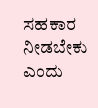ಸಹಕಾರ ನೀಡಬೇಕು ಎಂದು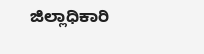ಜಿಲ್ಲಾಧಿಕಾರಿ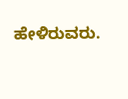ಹೇಳಿರುವರು.